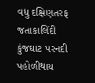વધુ દક્ષિણતરફ જતાકાલિંદી કુંજઘાટ પરનદી પહોળીથાય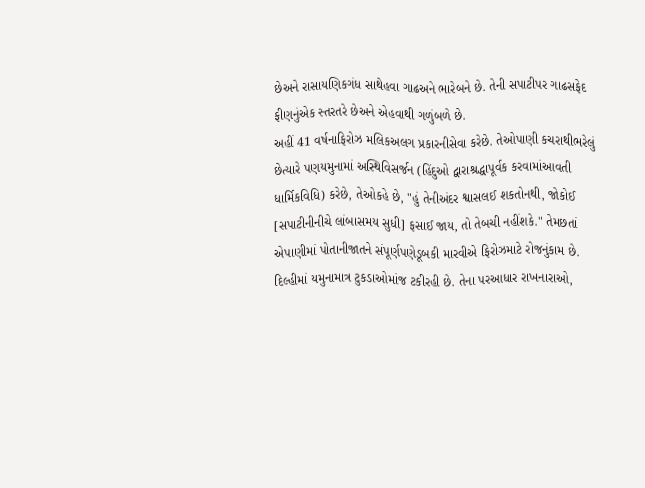છેઅને રાસાયણિકગંધ સાથેહવા ગાઢઅને ભારેબને છે. તેની સપાટીપર ગાઢસફેદ ફીણનુંએક સ્તરતરે છેઅને એહવાથી ગળુંબળે છે.
અહીં 41 વર્ષનાફિરોઝ મલિકઅલગ પ્રકારનીસેવા કરેછે. તેઓપાણી કચરાથીભરેલું છેત્યારે પણયમુનામાં અસ્થિવિસર્જન (હિંદુઓ દ્વારાશ્રદ્ધાપૂર્વક કરવામાંઆવતી ધાર્મિકવિધિ) કરેછે, તેઓકહે છે, "હું તેનીઅંદર શ્વાસલઈ શકતોનથી, જોકોઈ [સપાટીનીનીચે લાંબાસમય સુધી] ફસાઈ જાય, તો તેબચી નહીંશકે." તેમછતાં એપાણીમાં પોતાનીજાતને સંપૂર્ણપણેડૂબકી મારવીએ ફિરોઝમાટે રોજનુંકામ છે.
દિલ્હીમાં યમુનામાત્ર ટુકડાઓમાંજ ટકીરહી છે. તેના પરઆધાર રાખનારાઓ,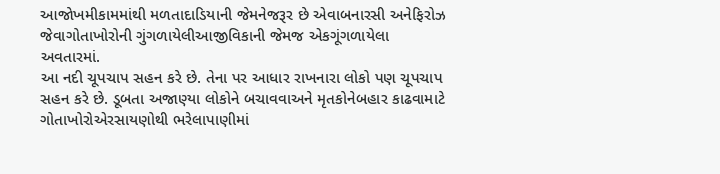આજોખમીકામમાંથી મળતાદાડિયાની જેમનેજરૂર છે એવાબનારસી અનેફિરોઝ જેવાગોતાખોરોની ગુંગળાયેલીઆજીવિકાની જેમજ એકગૂંગળાયેલા અવતારમાં.
આ નદી ચૂપચાપ સહન કરે છે. તેના પર આધાર રાખનારા લોકો પણ ચૂપચાપ સહન કરે છે. ડૂબતા અજાણ્યા લોકોને બચાવવાઅને મૃતકોનેબહાર કાઢવામાટે ગોતાખોરોએરસાયણોથી ભરેલાપાણીમાં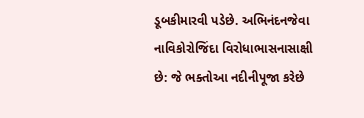ડૂબકીમારવી પડેછે. અભિનંદનજેવા નાવિકોરોજિંદા વિરોધાભાસનાસાક્ષી છે: જે ભક્તોઆ નદીનીપૂજા કરેછે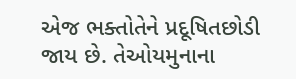એજ ભક્તોતેને પ્રદૂષિતછોડી જાય છે. તેઓયમુનાના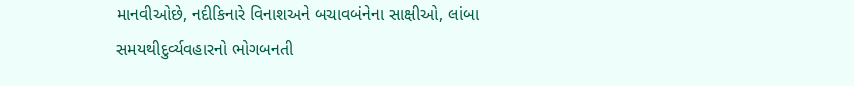માનવીઓછે, નદીકિનારે વિનાશઅને બચાવબંનેના સાક્ષીઓ, લાંબા સમયથીદુર્વ્યવહારનો ભોગબનતી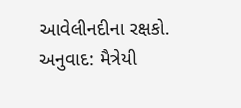આવેલીનદીના રક્ષકો.
અનુવાદ: મૈત્રેયી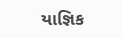યાજ્ઞિક